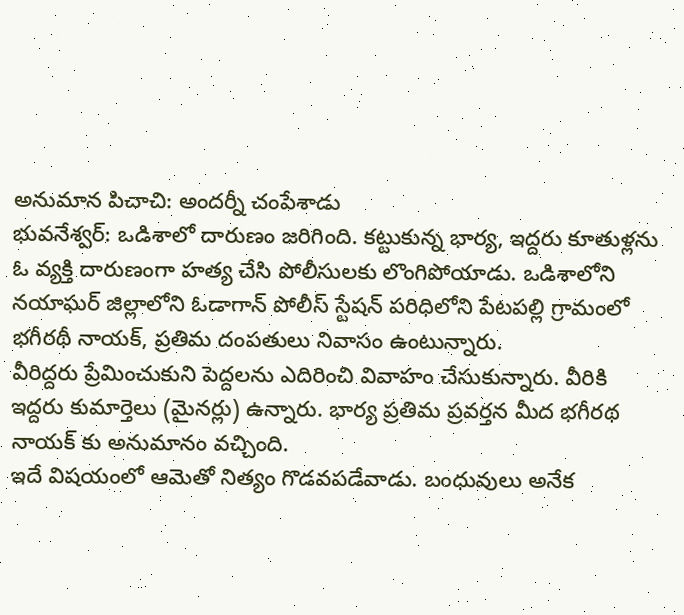అనుమాన పిచాచి: అందర్నీ చంపేశాడు
భువనేశ్వర్: ఒడిశాలో దారుణం జరిగింది. కట్టుకున్న భార్య, ఇద్దరు కూతుళ్లను ఓ వ్యక్తి దారుణంగా హత్య చేసి పోలీసులకు లొంగిపోయాడు. ఒడిశాలోని నయాఘర్ జిల్లాలోని ఓడాగాన్ పోలీస్ స్టేషన్ పరిధిలోని పేటపల్లి గ్రామంలో భగీరథీ నాయక్, ప్రతిమ దంపతులు నివాసం ఉంటున్నారు.
వీరిద్దరు ప్రేమించుకుని పెద్దలను ఎదిరించి వివాహం చేసుకున్నారు. వీరికి ఇద్దరు కుమార్తెలు (మైనర్లు) ఉన్నారు. భార్య ప్రతిమ ప్రవర్తన మీద భగీరథ నాయక్ కు అనుమానం వచ్చింది.
ఇదే విషయంలో ఆమెతో నిత్యం గొడవపడేవాడు. బంధువులు అనేక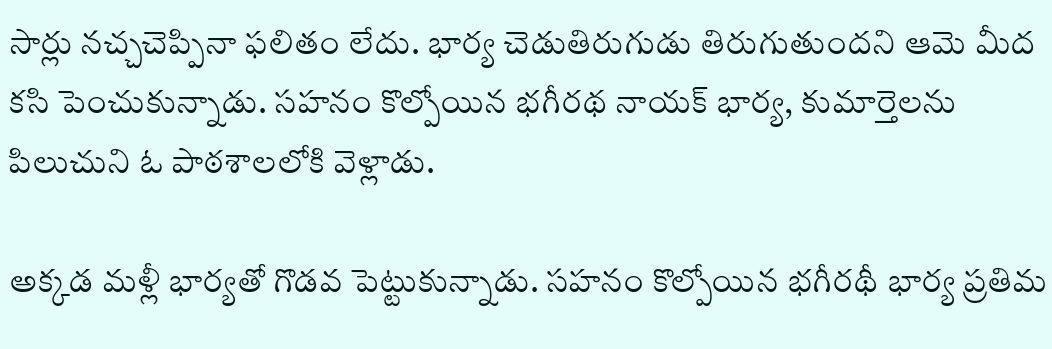సార్లు నచ్చచెప్పినా ఫలితం లేదు. భార్య చెడుతిరుగుడు తిరుగుతుందని ఆమె మీద కసి పెంచుకున్నాడు. సహనం కొల్పోయిన భగీరథ నాయక్ భార్య, కుమార్తెలను పిలుచుని ఓ పాఠశాలలోకి వెళ్లాడు.

అక్కడ మళ్లీ భార్యతో గొడవ పెట్టుకున్నాడు. సహనం కొల్పోయిన భగీరథీ భార్య ప్రతిమ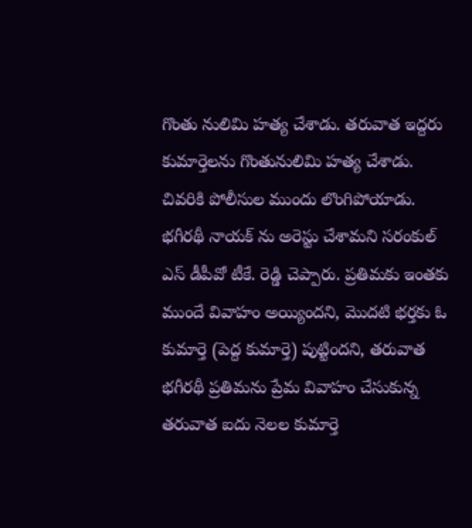గొంతు నులిమి హత్య చేశాడు. తరువాత ఇద్దరు కుమార్తెలను గొంతునులిమి హత్య చేశాడు. చివరికి పోలీసుల ముందు లొంగిపోయాడు.
భగీరథీ నాయక్ ను అరెస్టు చేశామని సరంకుల్ ఎస్ డీపీవో టీకే. రెడ్డి చెప్పారు. ప్రతిమకు ఇంతకు ముందే వివాహం అయ్యిందని, మొదటి భర్తకు ఓ కుమార్తె (పెద్ద కుమార్తె) పుట్టిందని, తరువాత భగీరథీ ప్రతిమను ప్రేమ వివాహం చేసుకున్న తరువాత ఐదు నెలల కుమార్తె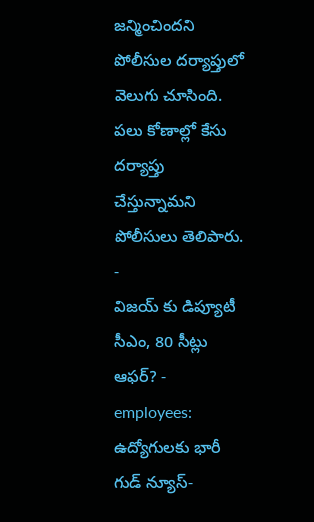జన్మించిందని పోలీసుల దర్యాప్తులో వెలుగు చూసింది. పలు కోణాల్లో కేసు దర్యాప్తు చేస్తున్నామని పోలీసులు తెలిపారు.
-
విజయ్ కు డిప్యూటీ సీఎం, 80 సీట్లు ఆఫర్? -
employees: ఉద్యోగులకు భారీ గుడ్ న్యూస్-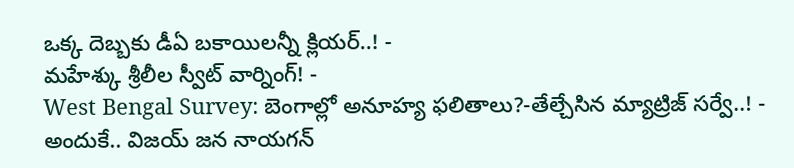ఒక్క దెబ్బకు డీఏ బకాయిలన్నీ క్లియర్..! -
మహేశ్కు శ్రీలీల స్వీట్ వార్నింగ్! -
West Bengal Survey: బెంగాల్లో అనూహ్య ఫలితాలు?-తేల్చేసిన మ్యాట్రిజ్ సర్వే..! -
అందుకే.. విజయ్ జన నాయగన్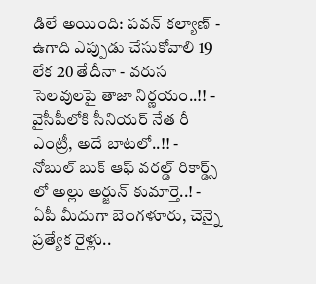డిలే అయింది: పవన్ కల్యాణ్ -
ఉగాది ఎప్పుడు చేసుకోవాలి 19 లేక 20 తేదీనా - వరుస సెలవులపై తాజా నిర్ణయం..!! -
వైసీపీలోకి సీనియర్ నేత రీ ఎంట్రీ, అదే బాటలో..!! -
నోబుల్ బుక్ ఆఫ్ వరల్డ్ రికార్డ్స్ లో అల్లు అర్జున్ కుమార్తె..! -
ఏపీ మీదుగా బెంగళూరు, చెన్నై ప్రత్యేక రైళ్లు..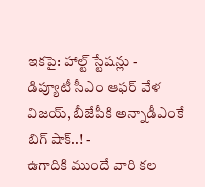ఇకపై: హాల్ట్ స్టేషన్లు -
డిప్యూటీ సీఎం ఆఫర్ వేళ విజయ్, బీజేపీకి అన్నాడీఎంకే బిగ్ షాక్..! -
ఉగాదికి ముందే వారి కల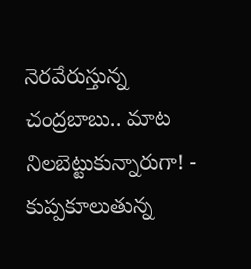నెరవేరుస్తున్న చంద్రబాబు.. మాట నిలబెట్టుకున్నారుగా! -
కుప్పకూలుతున్న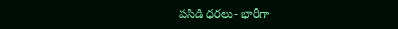పసిడి ధరలు- భారీగా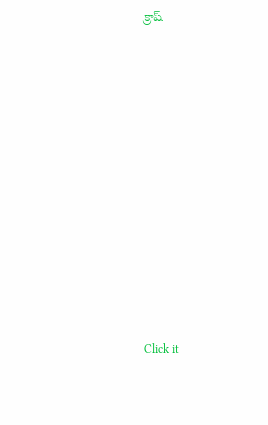క్రాష్












Click it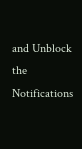and Unblock the Notifications